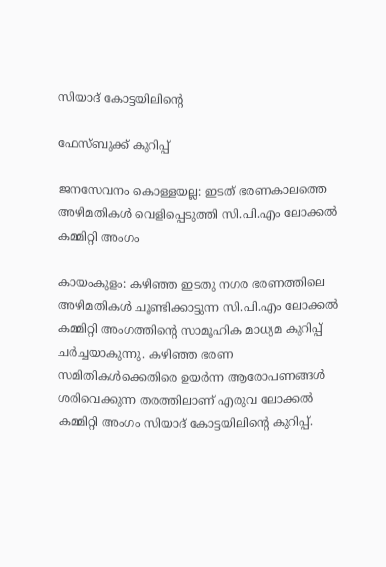സിയാദ് കോട്ടയിലിന്‍റെ

ഫേസ്ബുക്ക് കുറിപ്പ്

ജനസേവനം കൊള്ളയല്ല: ഇടത് ഭരണകാലത്തെ അഴിമതികൾ വെളിപ്പെടുത്തി സി.പി.എം ലോക്കൽ കമ്മിറ്റി അംഗം

കായംകുളം: കഴിഞ്ഞ ഇടതു നഗര ഭരണത്തിലെ അഴിമതികൾ ചൂണ്ടിക്കാട്ടുന്ന സി.പി.എം ലോക്കൽ കമ്മിറ്റി അംഗത്തിന്റെ സാമൂഹിക മാധ്യമ കുറിപ്പ് ചർച്ചയാകുന്നു. കഴിഞ്ഞ ഭരണ സമിതികൾക്കെതിരെ ഉയർന്ന ആരോപണങ്ങൾ ശരിവെക്കുന്ന തരത്തിലാണ് എരുവ ലോക്കൽ കമ്മിറ്റി അംഗം സിയാദ് കോട്ടയിലിന്റെ കുറിപ്പ്.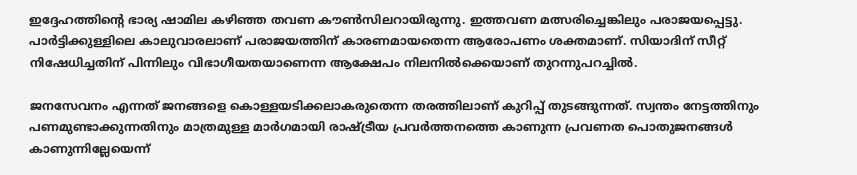ഇദ്ദേഹത്തിന്റെ ഭാര്യ ഷാമില കഴിഞ്ഞ തവണ കൗൺസിലറായിരുന്നു. ഇത്തവണ മത്സരിച്ചെങ്കിലും പരാജയപ്പെട്ടു. പാർട്ടിക്കുള്ളിലെ കാലുവാരലാണ് പരാജയത്തിന് കാരണമായതെന്ന ആരോപണം ശക്തമാണ്. സിയാദിന് സീറ്റ് നിഷേധിച്ചതിന് പിന്നിലും വിഭാഗീയതയാണെന്ന ആക്ഷേപം നിലനിൽക്കെയാണ് തുറന്നുപറച്ചിൽ.

ജനസേവനം എന്നത് ജനങ്ങളെ കൊള്ളയടിക്കലാകരുതെന്ന തരത്തിലാണ് കുറിപ്പ് തുടങ്ങുന്നത്. സ്വന്തം നേട്ടത്തിനും പണമുണ്ടാക്കുന്നതിനും മാത്രമുള്ള മാർഗമായി രാഷ്ട്രീയ പ്രവർത്തനത്തെ കാണുന്ന പ്രവണത പൊതുജനങ്ങൾ കാണുന്നില്ലേയെന്ന്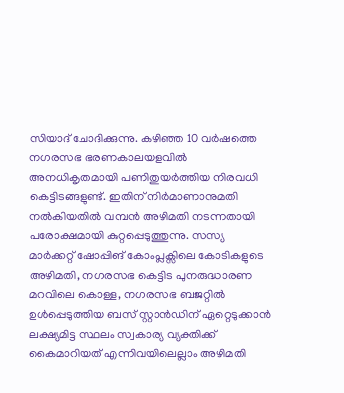സിയാദ് ചോദിക്കുന്നു. കഴിഞ്ഞ 10 വർഷത്തെ നഗരസഭ ഭരണകാലയളവിൽ അനധികൃതമായി പണിതുയർത്തിയ നിരവധി കെട്ടിടങ്ങളുണ്ട്. ഇതിന് നിർമാണാനുമതി നൽകിയതിൽ വമ്പൻ അഴിമതി നടന്നതായി പരോക്ഷമായി കുറ്റപ്പെടുത്തുന്നു. സസ്യ മാർക്കറ്റ് ഷോപ്പിങ് കോംപ്ലക്സിലെ കോടികളുടെ അഴിമതി, നഗരസഭ കെട്ടിട പുനരുദ്ധാരണ മറവിലെ കൊള്ള, നഗരസഭ ബജറ്റിൽ ഉൾപ്പെടുത്തിയ ബസ് സ്റ്റാൻഡിന് ഏറ്റെടുക്കാൻ ലക്ഷ്യമിട്ട സ്ഥലം സ്വകാര്യ വ്യക്തിക്ക് കൈമാറിയത് എന്നിവയിലെല്ലാം അഴിമതി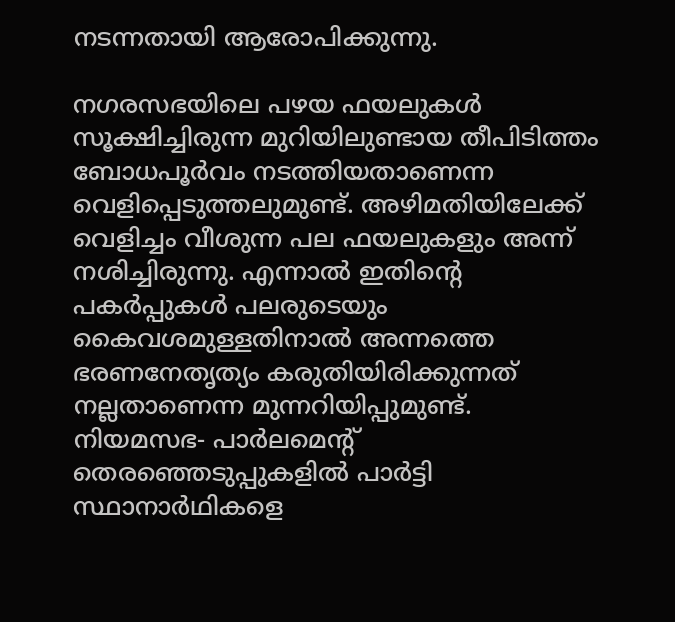നടന്നതായി ആരോപിക്കുന്നു.

നഗരസഭയിലെ പഴയ ഫയലുകൾ സൂക്ഷിച്ചിരുന്ന മുറിയിലുണ്ടായ തീപിടിത്തം ബോധപൂർവം നടത്തിയതാണെന്ന വെളിപ്പെടുത്തലുമുണ്ട്. അഴിമതിയിലേക്ക് വെളിച്ചം വീശുന്ന പല ഫയലുകളും അന്ന് നശിച്ചിരുന്നു. എന്നാൽ ഇതിന്‍റെ പകർപ്പുകൾ പലരുടെയും കൈവശമുള്ളതിനാൽ അന്നത്തെ ഭരണനേതൃത്യം കരുതിയിരിക്കുന്നത് നല്ലതാണെന്ന മുന്നറിയിപ്പുമുണ്ട്. നിയമസഭ- പാർലമെന്‍റ് തെരഞ്ഞെടുപ്പുകളിൽ പാർട്ടി സ്ഥാനാർഥികളെ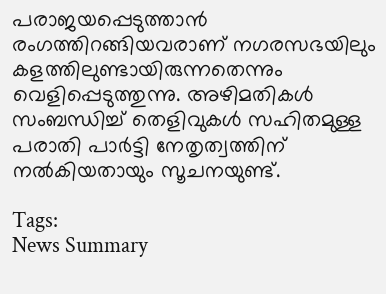പരാജയപ്പെടുത്താൻ രംഗത്തിറങ്ങിയവരാണ് നഗരസഭയിലും കളത്തിലുണ്ടായിരുന്നതെന്നും വെളിപ്പെടുത്തുന്നു. അഴിമതികൾ സംബന്ധിച്ച് തെളിവുകൾ സഹിതമുള്ള പരാതി പാർട്ടി നേതൃത്വത്തിന് നൽകിയതായും സൂചനയുണ്ട്.

Tags:
News Summary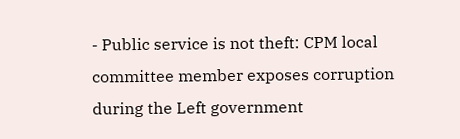- Public service is not theft: CPM local committee member exposes corruption during the Left government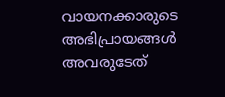വായനക്കാരുടെ അഭിപ്രായങ്ങള്‍ അവരുടേത്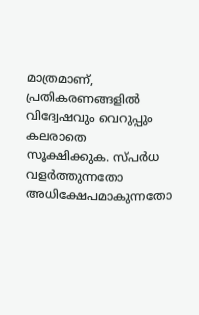മാത്രമാണ്, പ്രതികരണങ്ങളിൽ വിദ്വേഷവും വെറുപ്പും കലരാതെ സൂക്ഷിക്കുക. സ്പർധ വളർത്തുന്നതോ അധിക്ഷേപമാകുന്നതോ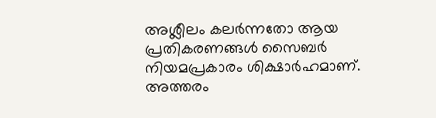അശ്ലീലം കലർന്നതോ ആയ പ്രതികരണങ്ങൾ സൈബർ നിയമപ്രകാരം ശിക്ഷാർഹമാണ്. അത്തരം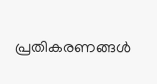പ്രതികരണങ്ങൾ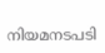നിയമനടപടി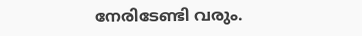നേരിടേണ്ടി വരും.